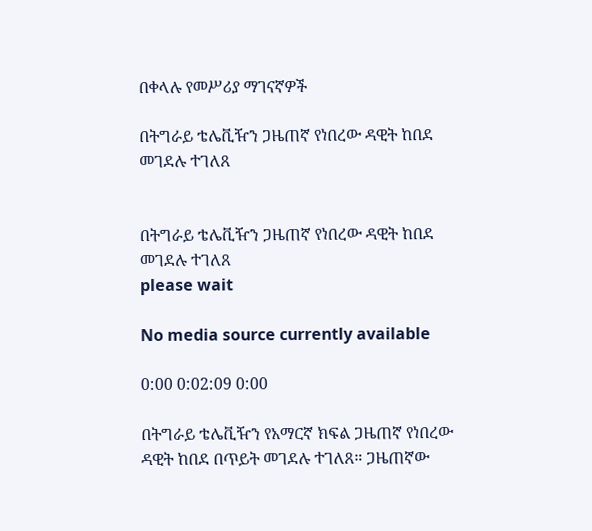በቀላሉ የመሥሪያ ማገናኛዎች

በትግራይ ቴሌቪዥን ጋዜጠኛ የነበረው ዳዊት ከበደ መገደሉ ተገለጸ


በትግራይ ቴሌቪዥን ጋዜጠኛ የነበረው ዳዊት ከበደ መገደሉ ተገለጸ
please wait

No media source currently available

0:00 0:02:09 0:00

በትግራይ ቴሌቪዥን የአማርኛ ክፍል ጋዜጠኛ የነበረው ዳዊት ከበደ በጥይት መገደሉ ተገለጸ። ጋዜጠኛው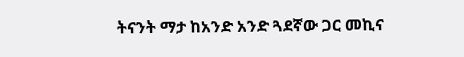ትናንት ማታ ከአንድ አንድ ጓደኛው ጋር መኪና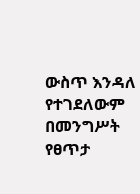ውስጥ እንዳለ የተገደለውም በመንግሥት የፀጥታ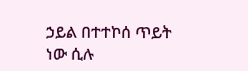ኃይል በተተኮሰ ጥይት ነው ሲሉ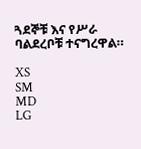ጓደኞቹ እና የሥራ ባልደረቦቹ ተናግረዋል።

XS
SM
MD
LG